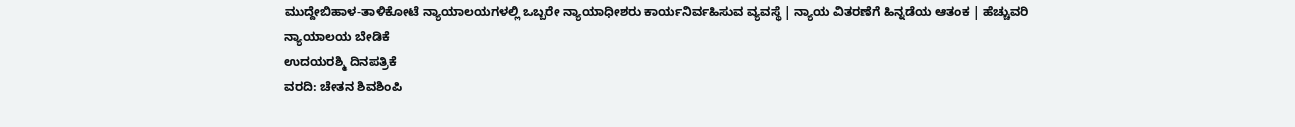ಮುದ್ದೇಬಿಹಾಳ-ತಾಳಿಕೋಟೆ ನ್ಯಾಯಾಲಯಗಳಲ್ಲಿ ಒಬ್ಬರೇ ನ್ಯಾಯಾಧೀಶರು ಕಾರ್ಯನಿರ್ವಹಿಸುವ ವ್ಯವಸ್ಥೆ | ನ್ಯಾಯ ವಿತರಣೆಗೆ ಹಿನ್ನಡೆಯ ಆತಂಕ | ಹೆಚ್ಚುವರಿ ನ್ಯಾಯಾಲಯ ಬೇಡಿಕೆ
ಉದಯರಶ್ಮಿ ದಿನಪತ್ರಿಕೆ
ವರದಿ: ಚೇತನ ಶಿವಶಿಂಪಿ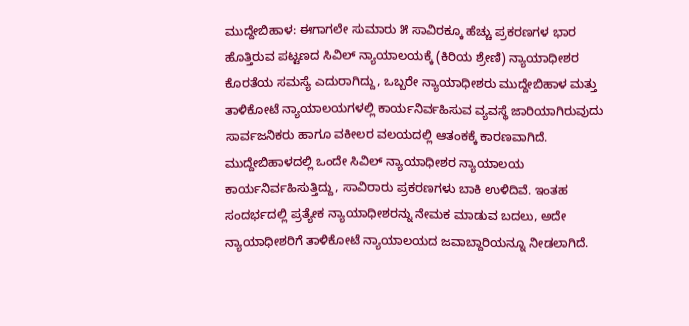ಮುದ್ದೇಬಿಹಾಳ: ಈಗಾಗಲೇ ಸುಮಾರು ೫ ಸಾವಿರಕ್ಕೂ ಹೆಚ್ಚು ಪ್ರಕರಣಗಳ ಭಾರ ಹೊತ್ತಿರುವ ಪಟ್ಟಣದ ಸಿವಿಲ್ ನ್ಯಾಯಾಲಯಕ್ಕೆ (ಕಿರಿಯ ಶ್ರೇಣಿ) ನ್ಯಾಯಾಧೀಶರ ಕೊರತೆಯ ಸಮಸ್ಯೆ ಎದುರಾಗಿದ್ದು, ಒಬ್ಬರೇ ನ್ಯಾಯಾಧೀಶರು ಮುದ್ದೇಬಿಹಾಳ ಮತ್ತು ತಾಳಿಕೋಟೆ ನ್ಯಾಯಾಲಯಗಳಲ್ಲಿ ಕಾರ್ಯನಿರ್ವಹಿಸುವ ವ್ಯವಸ್ಥೆ ಜಾರಿಯಾಗಿರುವುದು ಸಾರ್ವಜನಿಕರು ಹಾಗೂ ವಕೀಲರ ವಲಯದಲ್ಲಿ ಆತಂಕಕ್ಕೆ ಕಾರಣವಾಗಿದೆ.
ಮುದ್ದೇಬಿಹಾಳದಲ್ಲಿ ಒಂದೇ ಸಿವಿಲ್ ನ್ಯಾಯಾಧೀಶರ ನ್ಯಾಯಾಲಯ ಕಾರ್ಯನಿರ್ವಹಿಸುತ್ತಿದ್ದು, ಸಾವಿರಾರು ಪ್ರಕರಣಗಳು ಬಾಕಿ ಉಳಿದಿವೆ. ಇಂತಹ ಸಂದರ್ಭದಲ್ಲಿ ಪ್ರತ್ಯೇಕ ನ್ಯಾಯಾಧೀಶರನ್ನು ನೇಮಕ ಮಾಡುವ ಬದಲು, ಅದೇ ನ್ಯಾಯಾಧೀಶರಿಗೆ ತಾಳಿಕೋಟೆ ನ್ಯಾಯಾಲಯದ ಜವಾಬ್ದಾರಿಯನ್ನೂ ನೀಡಲಾಗಿದೆ.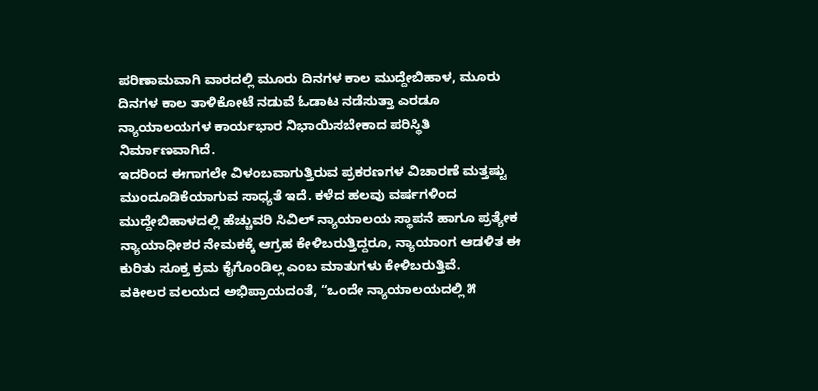ಪರಿಣಾಮವಾಗಿ ವಾರದಲ್ಲಿ ಮೂರು ದಿನಗಳ ಕಾಲ ಮುದ್ದೇಬಿಹಾಳ, ಮೂರು ದಿನಗಳ ಕಾಲ ತಾಳಿಕೋಟೆ ನಡುವೆ ಓಡಾಟ ನಡೆಸುತ್ತಾ ಎರಡೂ ನ್ಯಾಯಾಲಯಗಳ ಕಾರ್ಯಭಾರ ನಿಭಾಯಿಸಬೇಕಾದ ಪರಿಸ್ಥಿತಿ ನಿರ್ಮಾಣವಾಗಿದೆ.
ಇದರಿಂದ ಈಗಾಗಲೇ ವಿಳಂಬವಾಗುತ್ತಿರುವ ಪ್ರಕರಣಗಳ ವಿಚಾರಣೆ ಮತ್ತಷ್ಟು ಮುಂದೂಡಿಕೆಯಾಗುವ ಸಾಧ್ಯತೆ ಇದೆ. ಕಳೆದ ಹಲವು ವರ್ಷಗಳಿಂದ ಮುದ್ದೇಬಿಹಾಳದಲ್ಲಿ ಹೆಚ್ಚುವರಿ ಸಿವಿಲ್ ನ್ಯಾಯಾಲಯ ಸ್ಥಾಪನೆ ಹಾಗೂ ಪ್ರತ್ಯೇಕ ನ್ಯಾಯಾಧೀಶರ ನೇಮಕಕ್ಕೆ ಆಗ್ರಹ ಕೇಳಿಬರುತ್ತಿದ್ದರೂ, ನ್ಯಾಯಾಂಗ ಆಡಳಿತ ಈ ಕುರಿತು ಸೂಕ್ತ ಕ್ರಮ ಕೈಗೊಂಡಿಲ್ಲ ಎಂಬ ಮಾತುಗಳು ಕೇಳಿಬರುತ್ತಿವೆ.
ವಕೀಲರ ವಲಯದ ಅಭಿಪ್ರಾಯದಂತೆ, “ಒಂದೇ ನ್ಯಾಯಾಲಯದಲ್ಲಿ ೫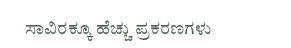ಸಾವಿರಕ್ಕೂ ಹೆಚ್ಚು ಪ್ರಕರಣಗಳು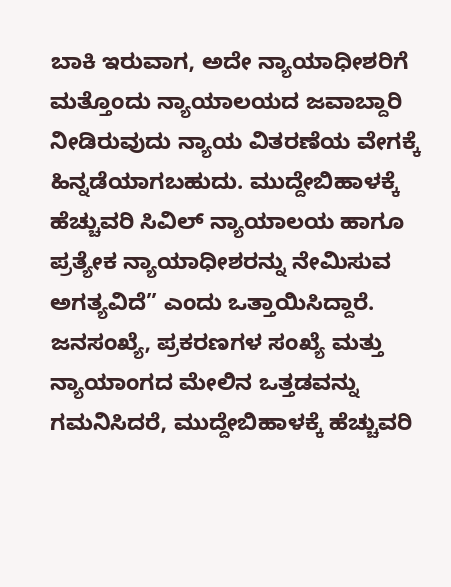ಬಾಕಿ ಇರುವಾಗ, ಅದೇ ನ್ಯಾಯಾಧೀಶರಿಗೆ ಮತ್ತೊಂದು ನ್ಯಾಯಾಲಯದ ಜವಾಬ್ದಾರಿ ನೀಡಿರುವುದು ನ್ಯಾಯ ವಿತರಣೆಯ ವೇಗಕ್ಕೆ ಹಿನ್ನಡೆಯಾಗಬಹುದು. ಮುದ್ದೇಬಿಹಾಳಕ್ಕೆ ಹೆಚ್ಚುವರಿ ಸಿವಿಲ್ ನ್ಯಾಯಾಲಯ ಹಾಗೂ ಪ್ರತ್ಯೇಕ ನ್ಯಾಯಾಧೀಶರನ್ನು ನೇಮಿಸುವ ಅಗತ್ಯವಿದೆ” ಎಂದು ಒತ್ತಾಯಿಸಿದ್ದಾರೆ.
ಜನಸಂಖ್ಯೆ, ಪ್ರಕರಣಗಳ ಸಂಖ್ಯೆ ಮತ್ತು ನ್ಯಾಯಾಂಗದ ಮೇಲಿನ ಒತ್ತಡವನ್ನು ಗಮನಿಸಿದರೆ, ಮುದ್ದೇಬಿಹಾಳಕ್ಕೆ ಹೆಚ್ಚುವರಿ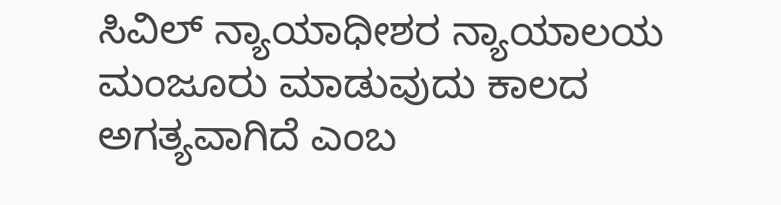ಸಿವಿಲ್ ನ್ಯಾಯಾಧೀಶರ ನ್ಯಾಯಾಲಯ ಮಂಜೂರು ಮಾಡುವುದು ಕಾಲದ ಅಗತ್ಯವಾಗಿದೆ ಎಂಬ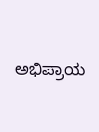ಅಭಿಪ್ರಾಯ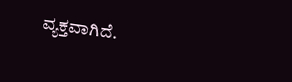ವ್ಯಕ್ತವಾಗಿದೆ.